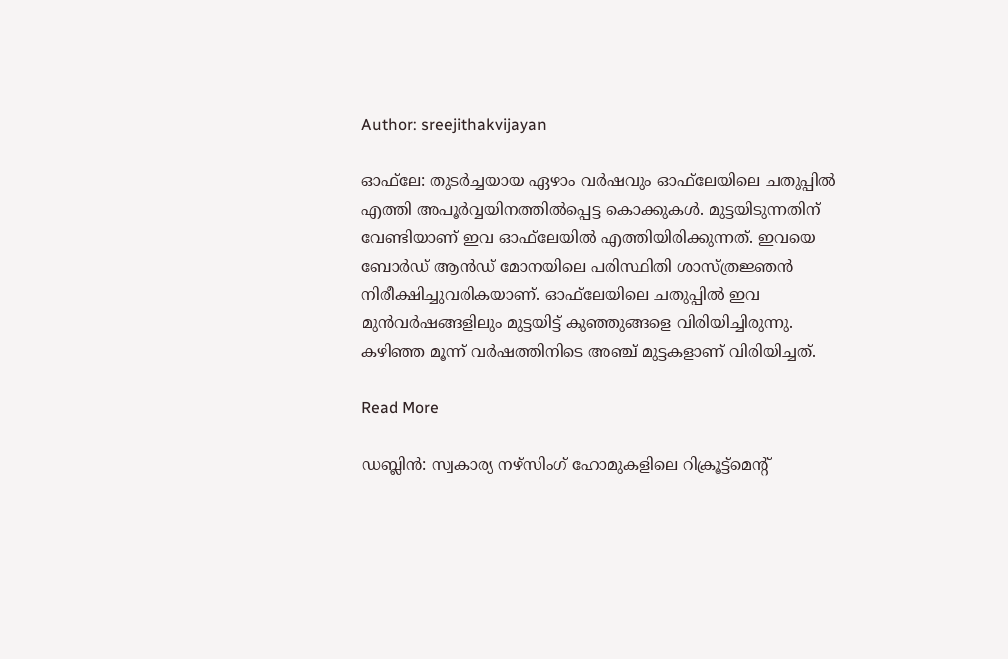Author: sreejithakvijayan

ഓഫ്‌ലേ: തുടർച്ചയായ ഏഴാം വർഷവും ഓഫ്‌ലേയിലെ ചതുപ്പിൽ എത്തി അപൂർവ്വയിനത്തിൽപ്പെട്ട കൊക്കുകൾ. മുട്ടയിടുന്നതിന് വേണ്ടിയാണ് ഇവ ഓഫ്‌ലേയിൽ എത്തിയിരിക്കുന്നത്. ഇവയെ ബോർഡ് ആൻഡ് മോനയിലെ പരിസ്ഥിതി ശാസ്ത്രജ്ഞൻ നിരീക്ഷിച്ചുവരികയാണ്. ഓഫ്‌ലേയിലെ ചതുപ്പിൽ ഇവ മുൻവർഷങ്ങളിലും മുട്ടയിട്ട് കുഞ്ഞുങ്ങളെ വിരിയിച്ചിരുന്നു. കഴിഞ്ഞ മൂന്ന് വർഷത്തിനിടെ അഞ്ച് മുട്ടകളാണ് വിരിയിച്ചത്.

Read More

ഡബ്ലിൻ: സ്വകാര്യ നഴ്‌സിംഗ് ഹോമുകളിലെ റിക്രൂട്ട്‌മെന്റ്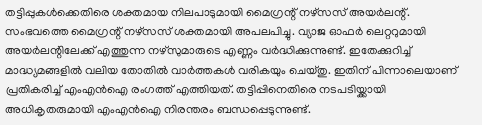തട്ടിപ്പുകൾക്കെതിരെ ശക്തമായ നിലപാടുമായി മൈഗ്രന്റ് നഴ്‌സസ് അയർലന്റ്. സംഭവത്തെ മൈഗ്രന്റ് നഴ്‌സസ് ശക്തമായി അപലപിച്ചു. വ്യാജ ഓഫർ ലെറ്ററുമായി അയർലന്റിലേക്ക് എത്തുന്ന നഴ്‌സുമാരുടെ എണ്ണം വർദ്ധിക്കുന്നുണ്ട്. ഇതേക്കുറിച്ച് മാദ്ധ്യമങ്ങളിൽ വലിയ തോതിൽ വാർത്തകൾ വരികയും ചെയ്തു. ഇതിന് പിന്നാലെയാണ് പ്രതികരിച്ച് എംഎൻഐ രംഗത്ത് എത്തിയത്. തട്ടിപ്പിനെതിരെ നടപടിയ്ക്കായി അധികൃതരുമായി എംഎൻഐ നിരന്തരം ബന്ധപ്പെടുന്നുണ്ട്.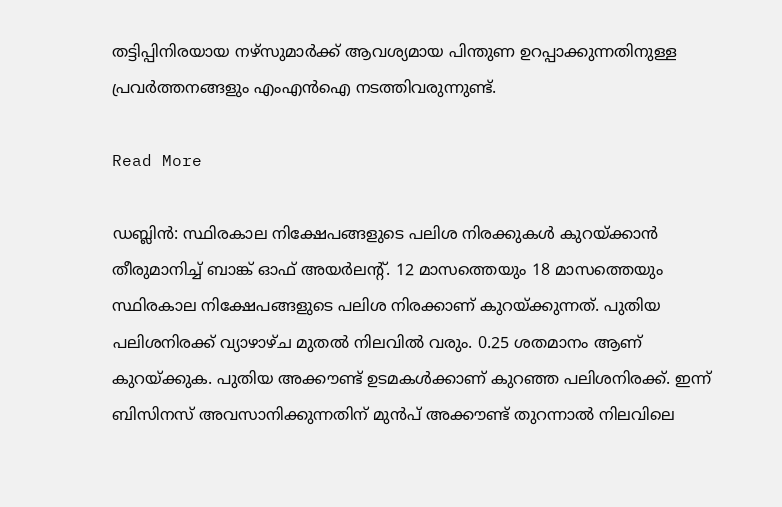തട്ടിപ്പിനിരയായ നഴ്‌സുമാർക്ക് ആവശ്യമായ പിന്തുണ ഉറപ്പാക്കുന്നതിനുള്ള പ്രവർത്തനങ്ങളും എംഎൻഐ നടത്തിവരുന്നുണ്ട്.

Read More

ഡബ്ലിൻ: സ്ഥിരകാല നിക്ഷേപങ്ങളുടെ പലിശ നിരക്കുകൾ കുറയ്ക്കാൻ തീരുമാനിച്ച് ബാങ്ക് ഓഫ് അയർലന്റ്. 12 മാസത്തെയും 18 മാസത്തെയും സ്ഥിരകാല നിക്ഷേപങ്ങളുടെ പലിശ നിരക്കാണ് കുറയ്ക്കുന്നത്. പുതിയ പലിശനിരക്ക് വ്യാഴാഴ്ച മുതൽ നിലവിൽ വരും. 0.25 ശതമാനം ആണ് കുറയ്ക്കുക. പുതിയ അക്കൗണ്ട് ഉടമകൾക്കാണ് കുറഞ്ഞ പലിശനിരക്ക്. ഇന്ന് ബിസിനസ് അവസാനിക്കുന്നതിന് മുൻപ് അക്കൗണ്ട് തുറന്നാൽ നിലവിലെ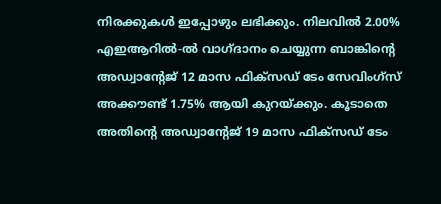നിരക്കുകൾ ഇപ്പോഴും ലഭിക്കും. നിലവിൽ 2.00% എഇആറിൽ-ൽ വാഗ്ദാനം ചെയ്യുന്ന ബാങ്കിന്റെ അഡ്വാന്റേജ് 12 മാസ ഫിക്‌സഡ് ടേം സേവിംഗ്‌സ് അക്കൗണ്ട് 1.75% ആയി കുറയ്ക്കും. കൂടാതെ അതിന്റെ അഡ്വാന്റേജ് 19 മാസ ഫിക്‌സഡ് ടേം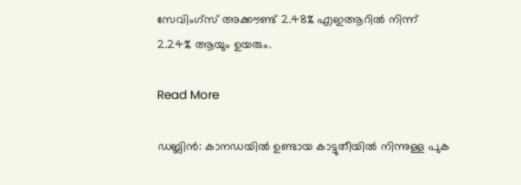സേവിംഗ്‌സ് അക്കൗണ്ട് 2.48% എഇആറിൽ നിന്ന് 2.24% ആയും ഉയരും.

Read More

ഡബ്ലിൻ: കാനഡയിൽ ഉണ്ടായ കാട്ടുതീയിൽ നിന്നുള്ള പുക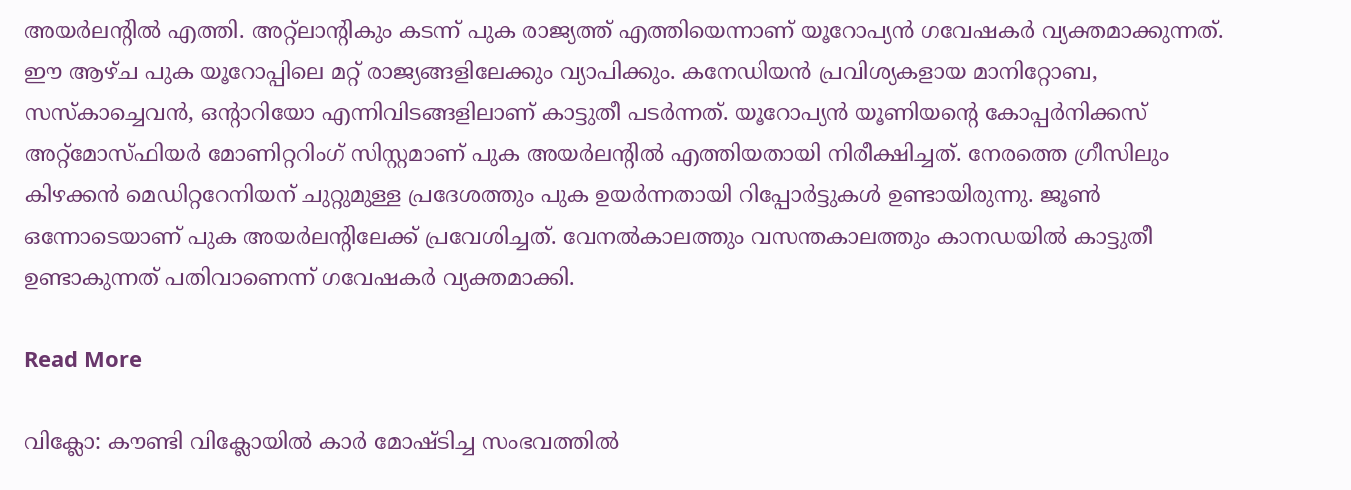അയർലന്റിൽ എത്തി. അറ്റ്‌ലാന്റികും കടന്ന് പുക രാജ്യത്ത് എത്തിയെന്നാണ് യൂറോപ്യൻ ഗവേഷകർ വ്യക്തമാക്കുന്നത്. ഈ ആഴ്ച പുക യൂറോപ്പിലെ മറ്റ് രാജ്യങ്ങളിലേക്കും വ്യാപിക്കും. കനേഡിയൻ പ്രവിശ്യകളായ മാനിറ്റോബ, സസ്‌കാച്ചെവൻ, ഒന്റാറിയോ എന്നിവിടങ്ങളിലാണ് കാട്ടുതീ പടർന്നത്. യൂറോപ്യൻ യൂണിയന്റെ കോപ്പർനിക്കസ് അറ്റ്‌മോസ്ഫിയർ മോണിറ്ററിംഗ് സിസ്റ്റമാണ് പുക അയർലന്റിൽ എത്തിയതായി നിരീക്ഷിച്ചത്. നേരത്തെ ഗ്രീസിലും കിഴക്കൻ മെഡിറ്ററേനിയന് ചുറ്റുമുള്ള പ്രദേശത്തും പുക ഉയർന്നതായി റിപ്പോർട്ടുകൾ ഉണ്ടായിരുന്നു. ജൂൺ ഒന്നോടെയാണ് പുക അയർലന്റിലേക്ക് പ്രവേശിച്ചത്. വേനൽകാലത്തും വസന്തകാലത്തും കാനഡയിൽ കാട്ടുതീ ഉണ്ടാകുന്നത് പതിവാണെന്ന് ഗവേഷകർ വ്യക്തമാക്കി.

Read More

വിക്ലോ: കൗണ്ടി വിക്ലോയിൽ കാർ മോഷ്ടിച്ച സംഭവത്തിൽ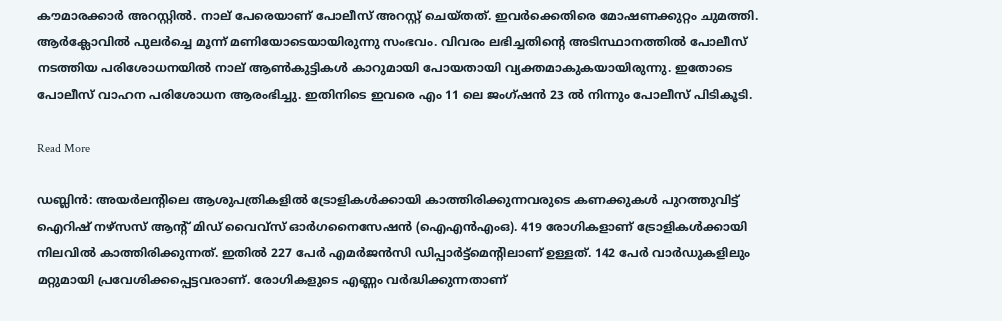കൗമാരക്കാർ അറസ്റ്റിൽ. നാല് പേരെയാണ് പോലീസ് അറസ്റ്റ് ചെയ്തത്. ഇവർക്കെതിരെ മോഷണക്കുറ്റം ചുമത്തി. ആർക്ലോവിൽ പുലർച്ചെ മൂന്ന് മണിയോടെയായിരുന്നു സംഭവം. വിവരം ലഭിച്ചതിന്റെ അടിസ്ഥാനത്തിൽ പോലീസ് നടത്തിയ പരിശോധനയിൽ നാല് ആൺകുട്ടികൾ കാറുമായി പോയതായി വ്യക്തമാകുകയായിരുന്നു. ഇതോടെ പോലീസ് വാഹന പരിശോധന ആരംഭിച്ചു. ഇതിനിടെ ഇവരെ എം 11 ലെ ജംഗ്ഷൻ 23 ൽ നിന്നും പോലീസ് പിടികൂടി.

Read More

ഡബ്ലിൻ: അയർലന്റിലെ ആശുപത്രികളിൽ ട്രോളികൾക്കായി കാത്തിരിക്കുന്നവരുടെ കണക്കുകൾ പുറത്തുവിട്ട് ഐറിഷ് നഴ്‌സസ് ആന്റ് മിഡ് വൈവ്‌സ് ഓർഗനൈസേഷൻ (ഐഎൻഎംഒ). 419 രോഗികളാണ് ട്രോളികൾക്കായി നിലവിൽ കാത്തിരിക്കുന്നത്. ഇതിൽ 227 പേർ എമർജൻസി ഡിപ്പാർട്ട്‌മെന്റിലാണ് ഉള്ളത്. 142 പേർ വാർഡുകളിലും മറ്റുമായി പ്രവേശിക്കപ്പെട്ടവരാണ്. രോഗികളുടെ എണ്ണം വർദ്ധിക്കുന്നതാണ്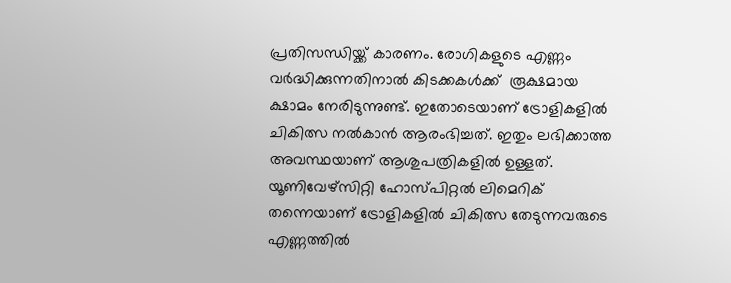പ്രതിസന്ധിയ്ക്ക് കാരണം. രോഗികളുടെ എണ്ണം വർദ്ധിക്കുന്നതിനാൽ കിടക്കകൾക്ക്  രൂക്ഷമായ ക്ഷാമം നേരിടുന്നുണ്ട്. ഇതോടെയാണ് ട്രോളികളിൽ ചികിത്സ നൽകാൻ ആരംഭിച്ചത്. ഇതും ലഭിക്കാത്ത അവസ്ഥയാണ് ആശുപത്രികളിൽ ഉള്ളത്. യൂണിവേഴ്‌സിറ്റി ഹോസ്പിറ്റൽ ലിമെറിക് തന്നെയാണ് ട്രോളികളിൽ ചികിത്സ തേടുന്നവരുടെ എണ്ണത്തിൽ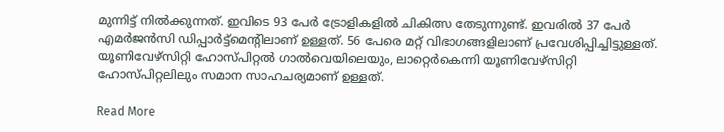മുന്നിട്ട് നിൽക്കുന്നത്. ഇവിടെ 93 പേർ ട്രോളികളിൽ ചികിത്സ തേടുന്നുണ്ട്. ഇവരിൽ 37 പേർ എമർജൻസി ഡിപ്പാർട്ട്‌മെന്റിലാണ് ഉള്ളത്. 56 പേരെ മറ്റ് വിഭാഗങ്ങളിലാണ് പ്രവേശിപ്പിച്ചിട്ടുള്ളത്. യൂണിവേഴ്‌സിറ്റി ഹോസ്പിറ്റൽ ഗാൽവെയിലെയും, ലാറ്റെർകെന്നി യൂണിവേഴ്‌സിറ്റി ഹോസ്പിറ്റലിലും സമാന സാഹചര്യമാണ് ഉള്ളത്.

Read More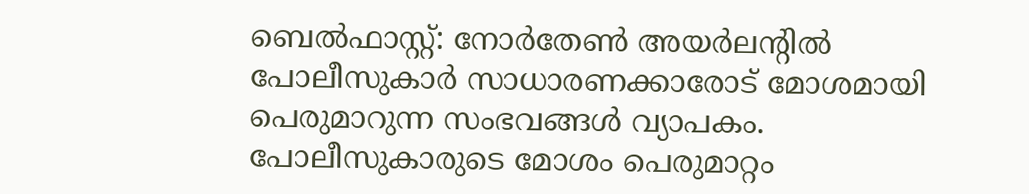ബെൽഫാസ്റ്റ്: നോർതേൺ അയർലന്റിൽ പോലീസുകാർ സാധാരണക്കാരോട് മോശമായി പെരുമാറുന്ന സംഭവങ്ങൾ വ്യാപകം. പോലീസുകാരുടെ മോശം പെരുമാറ്റം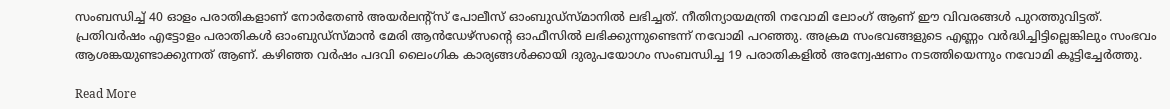സംബന്ധിച്ച് 40 ഓളം പരാതികളാണ് നോർതേൺ അയർലന്റ്‌സ് പോലീസ് ഓംബുഡ്‌സ്മാനിൽ ലഭിച്ചത്. നീതിന്യായമന്ത്രി നവോമി ലോംഗ് ആണ് ഈ വിവരങ്ങൾ പുറത്തുവിട്ടത്. പ്രതിവർഷം എട്ടോളം പരാതികൾ ഓംബുഡ്‌സ്മാൻ മേരി ആൻഡേഴ്‌സന്റെ ഓഫീസിൽ ലഭിക്കുന്നുണ്ടെന്ന് നവോമി പറഞ്ഞു. അക്രമ സംഭവങ്ങളുടെ എണ്ണം വർദ്ധിച്ചിട്ടില്ലെങ്കിലും സംഭവം ആശങ്കയുണ്ടാക്കുന്നത് ആണ്. കഴിഞ്ഞ വർഷം പദവി ലൈംഗിക കാര്യങ്ങൾക്കായി ദുരുപയോഗം സംബന്ധിച്ച 19 പരാതികളിൽ അന്വേഷണം നടത്തിയെന്നും നവോമി കൂട്ടിച്ചേർത്തു.

Read More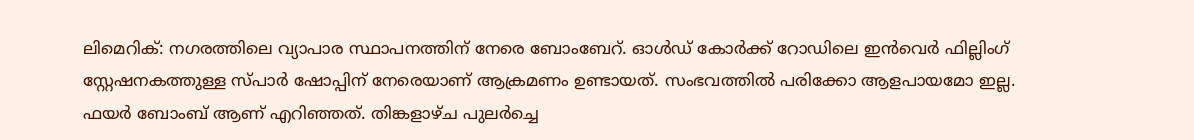ലിമെറിക്: നഗരത്തിലെ വ്യാപാര സ്ഥാപനത്തിന് നേരെ ബോംബേറ്. ഓൾഡ് കോർക്ക് റോഡിലെ ഇൻവെർ ഫില്ലിംഗ് സ്റ്റേഷനകത്തുള്ള സ്പാർ ഷോപ്പിന് നേരെയാണ് ആക്രമണം ഉണ്ടായത്. സംഭവത്തിൽ പരിക്കോ ആളപായമോ ഇല്ല. ഫയർ ബോംബ് ആണ് എറിഞ്ഞത്. തിങ്കളാഴ്ച പുലർച്ചെ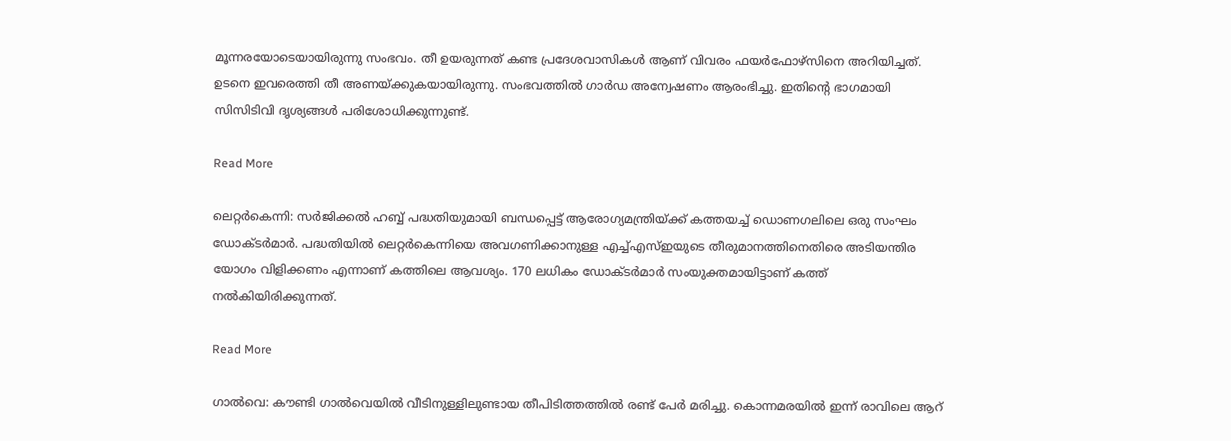മൂന്നരയോടെയായിരുന്നു സംഭവം. തീ ഉയരുന്നത് കണ്ട പ്രദേശവാസികൾ ആണ് വിവരം ഫയർഫോഴ്‌സിനെ അറിയിച്ചത്. ഉടനെ ഇവരെത്തി തീ അണയ്ക്കുകയായിരുന്നു. സംഭവത്തിൽ ഗാർഡ അന്വേഷണം ആരംഭിച്ചു. ഇതിന്റെ ഭാഗമായി സിസിടിവി ദൃശ്യങ്ങൾ പരിശോധിക്കുന്നുണ്ട്.

Read More

ലെറ്റർകെന്നി: സർജിക്കൽ ഹബ്ബ് പദ്ധതിയുമായി ബന്ധപ്പെട്ട് ആരോഗ്യമന്ത്രിയ്ക്ക് കത്തയച്ച് ഡൊണഗലിലെ ഒരു സംഘം ഡോക്ടർമാർ. പദ്ധതിയിൽ ലെറ്റർകെന്നിയെ അവഗണിക്കാനുള്ള എച്ച്എസ്ഇയുടെ തീരുമാനത്തിനെതിരെ അടിയന്തിര യോഗം വിളിക്കണം എന്നാണ് കത്തിലെ ആവശ്യം. 170 ലധികം ഡോക്ടർമാർ സംയുക്തമായിട്ടാണ് കത്ത് നൽകിയിരിക്കുന്നത്.

Read More

ഗാൽവെ: കൗണ്ടി ഗാൽവെയിൽ വീടിനുള്ളിലുണ്ടായ തീപിടിത്തത്തിൽ രണ്ട് പേർ മരിച്ചു. കൊന്നമരയിൽ ഇന്ന് രാവിലെ ആറ്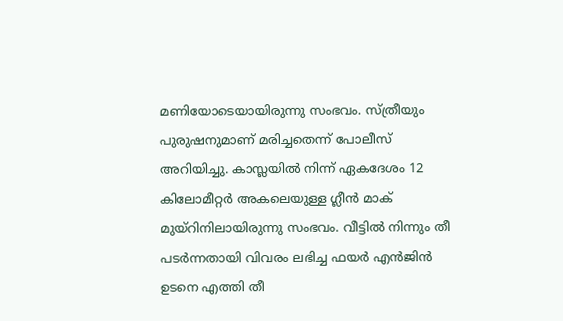മണിയോടെയായിരുന്നു സംഭവം. സ്ത്രീയും പുരുഷനുമാണ് മരിച്ചതെന്ന് പോലീസ് അറിയിച്ചു. കാസ്ലയിൽ നിന്ന് ഏകദേശം 12 കിലോമീറ്റർ അകലെയുള്ള ഗ്ലീൻ മാക് മുയ്റിനിലായിരുന്നു സംഭവം. വീട്ടിൽ നിന്നും തീ പടർന്നതായി വിവരം ലഭിച്ച ഫയർ എൻജിൻ ഉടനെ എത്തി തീ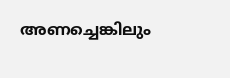അണച്ചെങ്കിലും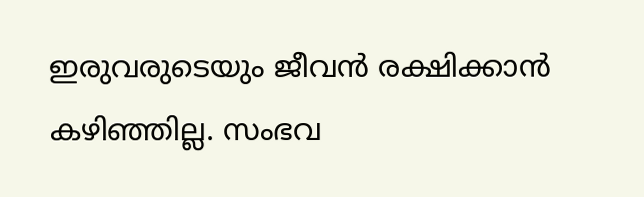ഇരുവരുടെയും ജീവൻ രക്ഷിക്കാൻ കഴിഞ്ഞില്ല. സംഭവ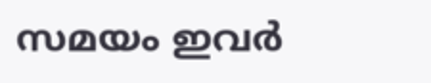സമയം ഇവർ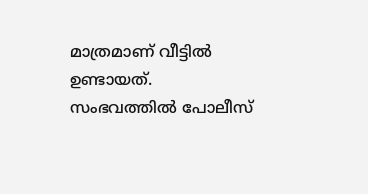മാത്രമാണ് വീട്ടിൽ ഉണ്ടായത്. സംഭവത്തിൽ പോലീസ്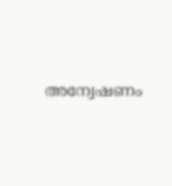അന്വേഷണം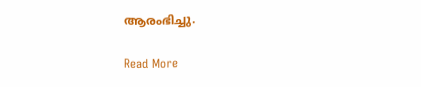ആരംഭിച്ചു.

Read More